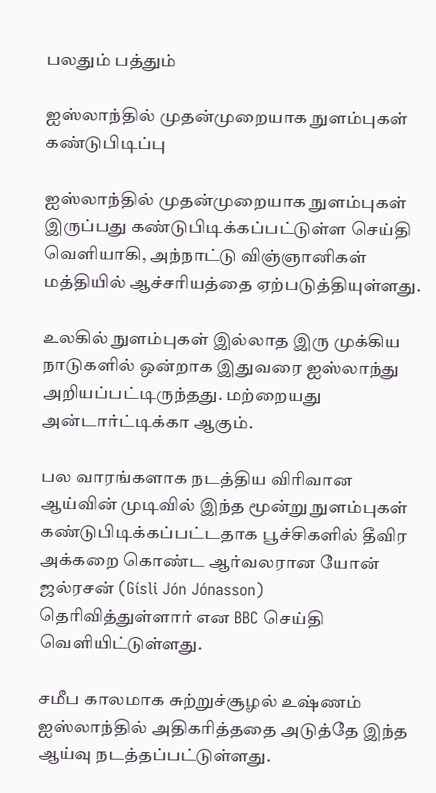பலதும் பத்தும்

ஐஸ்லாந்தில் முதன்முறையாக நுளம்புகள் கண்டுபிடிப்பு

ஐஸ்லாந்தில் முதன்முறையாக நுளம்புகள் இருப்பது கண்டுபிடிக்கப்பட்டுள்ள செய்தி வெளியாகி, அந்நாட்டு விஞ்ஞானிகள் மத்தியில் ஆச்சரியத்தை ஏற்படுத்தியுள்ளது.

உலகில் நுளம்புகள் இல்லாத இரு முக்கிய நாடுகளில் ஒன்றாக இதுவரை ஐஸ்லாந்து அறியப்பட்டிருந்தது. மற்றையது அன்டார்ட்டிக்கா ஆகும்.

பல வாரங்களாக நடத்திய விரிவான ஆய்வின் முடிவில் இந்த மூன்று நுளம்புகள் கண்டுபிடிக்கப்பட்டதாக பூச்சிகளில் தீவிர அக்கறை கொண்ட ஆர்வலரான யோன் ஜல்ரசன் (Gísli Jón Jónasson) தெரிவித்துள்ளார் என BBC செய்தி வெளியிட்டுள்ளது.

சமீப காலமாக சுற்றுச்சூழல் உஷ்ணம் ஐஸ்லாந்தில் அதிகரித்ததை அடுத்தே இந்த ஆய்வு நடத்தப்பட்டுள்ளது.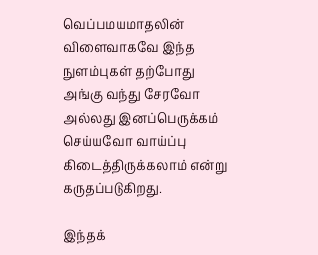வெப்பமயமாதலின் விளைவாகவே இந்த நுளம்புகள் தற்போது அங்கு வந்து சேரவோ அல்லது இனப்பெருக்கம் செய்யவோ வாய்ப்பு கிடைத்திருக்கலாம் என்று கருதப்படுகிறது.

இந்தக்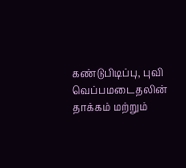கண்டுபிடிப்பு, புவி வெப்பமடைதலின் தாக்கம் மற்றும்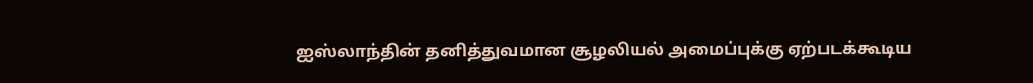ஐஸ்லாந்தின் தனித்துவமான சூழலியல் அமைப்புக்கு ஏற்படக்கூடிய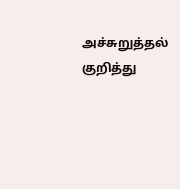அச்சுறுத்தல் குறித்து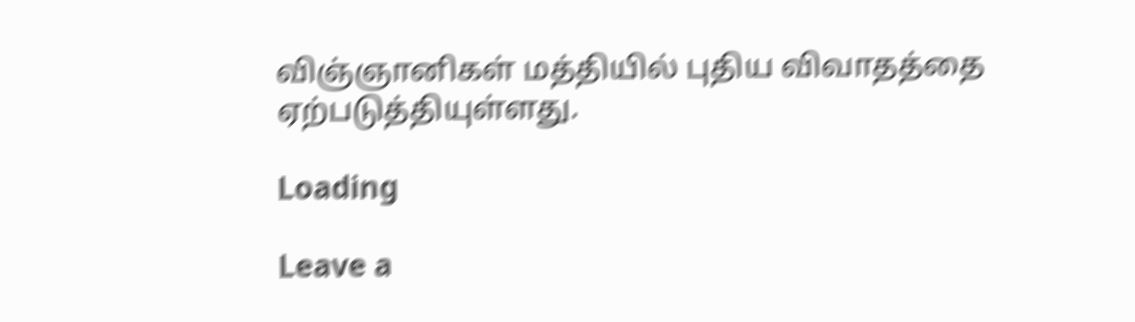விஞ்ஞானிகள் மத்தியில் புதிய விவாதத்தை ஏற்படுத்தியுள்ளது.

Loading

Leave a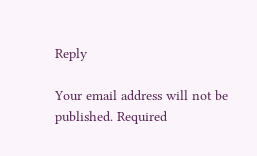Reply

Your email address will not be published. Required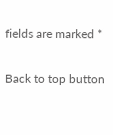fields are marked *

Back to top button